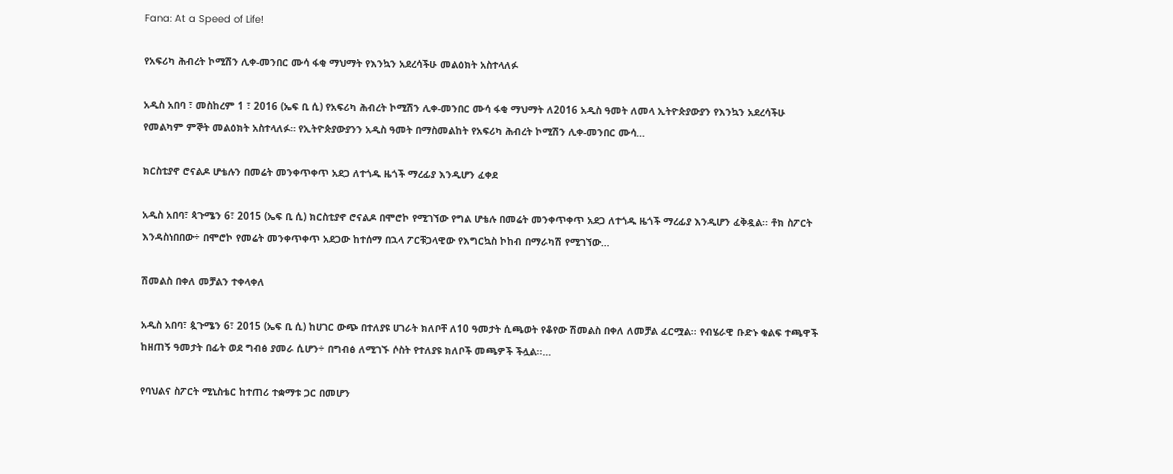Fana: At a Speed of Life!

የአፍሪካ ሕብረት ኮሚሽን ሊቀ-መንበር ሙሳ ፋቂ ማህማት የእንኳን አደረሳችሁ መልዕክት አስተላለፉ

አዲስ አበባ ፣ መስከረም 1 ፣ 2016 (ኤፍ ቢ ሲ) የአፍሪካ ሕብረት ኮሚሽን ሊቀ-መንበር ሙሳ ፋቂ ማህማት ለ2016 አዲስ ዓመት ለመላ ኢትዮጵያውያን የእንኳን አደረሳችሁ የመልካም ምኞት መልዕክት አስተላለፉ። የኢትዮጵያውያንን አዲስ ዓመት በማስመልከት የአፍሪካ ሕብረት ኮሚሽን ሊቀ-መንበር ሙሳ…

ክርስቲያኖ ሮናልዶ ሆቴሉን በመሬት መንቀጥቀጥ አደጋ ለተጎዱ ዜጎች ማረፊያ እንዲሆን ፈቀደ

አዲስ አበባ፣ ጳጉሜን 6፣ 2015 (ኤፍ ቢ ሲ) ክርስቲያኖ ሮናልዶ በሞሮኮ የሚገኘው የግል ሆቴሉ በመሬት መንቀጥቀጥ አደጋ ለተጎዱ ዜጎች ማረፊያ እንዲሆን ፈቅዷል፡፡ ቶክ ስፖርት እንዳስነበበው÷ በሞሮኮ የመሬት መንቀጥቀጥ አደጋው ከተሰማ በኋላ ፖርቹጋላዊው የእግርኳስ ኮከብ በማራካሽ የሚገኘው…

ሽመልስ በቀለ መቻልን ተቀላቀለ

አዲስ አበባ፣ ጷጉሜን 6፣ 2015 (ኤፍ ቢ ሲ) ከሀገር ውጭ በተለያዩ ሀገራት ክለቦቸ ለ10 ዓመታት ሲጫወት የቆየው ሽመልስ በቀለ ለመቻል ፈርሟል፡፡ የብሄራዊ ቡድኑ ቁልፍ ተጫዋች ከዘጠኝ ዓመታት በፊት ወደ ግብፅ ያመራ ሲሆን÷ በግብፅ ለሚገኙ ሶስት የተለያዩ ክለቦች መጫዎች ችሏል፡፡…

የባህልና ስፖርት ሚኒስቴር ከተጠሪ ተቋማቱ ጋር በመሆን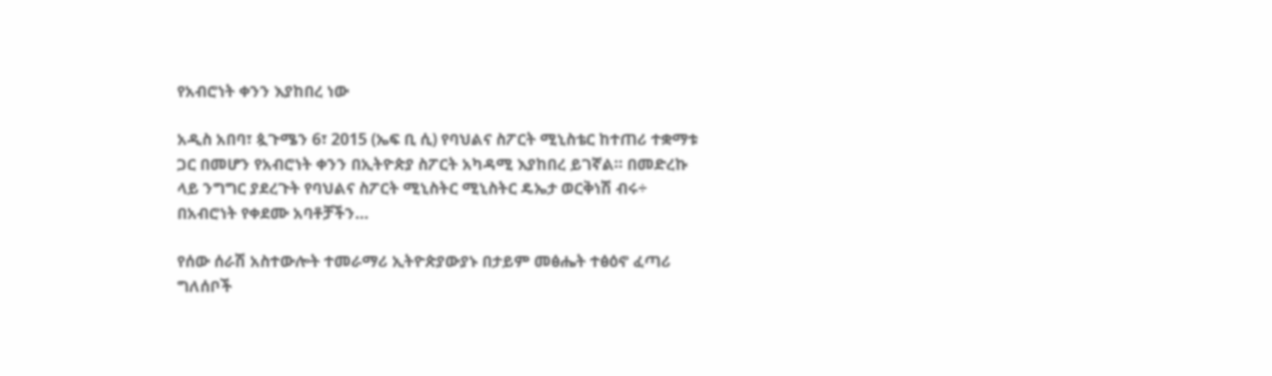የአብሮነት ቀንን እያከበረ ነው

አዲስ አበባ፣ ጷጉሜን 6፣ 2015 (ኤፍ ቢ ሲ) የባህልና ስፖርት ሚኒስቴር ከተጠሪ ተቋማቱ ጋር በመሆን የአብሮነት ቀንን በኢትዮጵያ ስፖርት አካዳሚ እያከበረ ይገኛል። በመድረኩ ላይ ንግግር ያደረጉት የባህልና ስፖርት ሚኒስትር ሚኒስትር ዴኤታ ወርቅነሽ ብሩ÷ በአብሮነት የቀደሙ አባቶቻችን…

የሰው ሰራሽ አስተውሎት ተመራማሪ ኢትዮጵያውያኑ በታይም መፅሔት ተፅዕኖ ፈጣሪ ግለሰቦች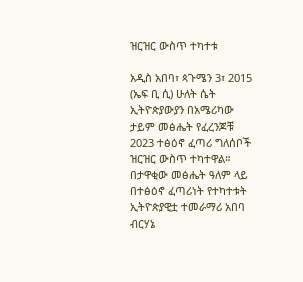ዝርዝር ውስጥ ተካተቱ

አዲስ አበባ፣ ጳጉሜን 3፣ 2015 (ኤፍ ቢ ሲ) ሁለት ሴት ኢትዮጵያውያን በአሜሪካው ታይም መፅሔት የፈረንጆቹ 2023 ተፅዕኖ ፈጣሪ ግለሰቦች ዝርዝር ውስጥ ተካተዋል።  በታዋቂው መፅሔት ዓለም ላይ በተፅዕኖ ፈጣሪነት የተካተቱት ኢትዮጵያዊቷ ተመራማሪ አበባ ብርሃኔ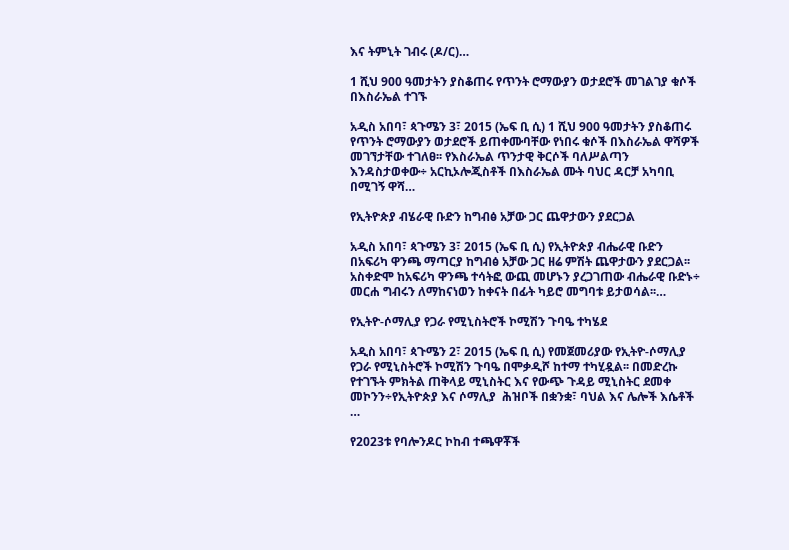እና ትምኒት ገብሩ (ዶ/ር)…

1 ሺህ 900 ዓመታትን ያስቆጠሩ የጥንት ሮማውያን ወታደሮች መገልገያ ቁሶች በእስራኤል ተገኙ

አዲስ አበባ፣ ጳጉሜን 3፣ 2015 (ኤፍ ቢ ሲ) 1 ሺህ 900 ዓመታትን ያስቆጠሩ የጥንት ሮማውያን ወታደሮች ይጠቀሙባቸው የነበሩ ቁሶች በእስራኤል ዋሻዎች መገኘታቸው ተገለፀ፡፡ የእስራኤል ጥንታዊ ቅርሶች ባለሥልጣን እንዳስታወቀው÷ አርኪኦሎጂስቶች በእስራኤል ሙት ባህር ዳርቻ አካባቢ በሚገኝ ዋሻ…

የኢትዮጵያ ብሄራዊ ቡድን ከግብፅ አቻው ጋር ጨዋታውን ያደርጋል

አዲስ አበባ፣ ጳጉሜን 3፣ 2015 (ኤፍ ቢ ሲ) የኢትዮጵያ ብሔራዊ ቡድን በአፍሪካ ዋንጫ ማጣርያ ከግብፅ አቻው ጋር ዘሬ ምሽት ጨዋታውን ያደርጋል፡፡ አስቀድሞ ከአፍሪካ ዋንጫ ተሳትፎ ውጪ መሆኑን ያረጋገጠው ብሔራዊ ቡድኑ÷ መርሐ ግብሩን ለማከናነወን ከቀናት በፊት ካይሮ መግባቱ ይታወሳል፡፡…

የኢትዮ-ሶማሊያ የጋራ የሚኒስትሮች ኮሚሽን ጉባዔ ተካሄደ

አዲስ አበባ፣ ጳጉሜን 2፣ 2015 (ኤፍ ቢ ሲ) የመጀመሪያው የኢትዮ-ሶማሊያ የጋራ የሚኒስትሮች ኮሚሽን ጉባዔ በሞቃዲሾ ከተማ ተካሂዷል፡፡ በመድረኩ የተገኙት ምክትል ጠቅላይ ሚኒስትር እና የውጭ ጉዳይ ሚኒስትር ደመቀ መኮንን÷የኢትዮጵያ እና ሶማሊያ  ሕዝቦች በቋንቋ፣ ባህል እና ሌሎች እሴቶች …

የ2023ቱ የባሎንዶር ኮከብ ተጫዋቾች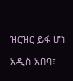ዝርዝር ይፋ ሆነ

አዲስ አበባ፣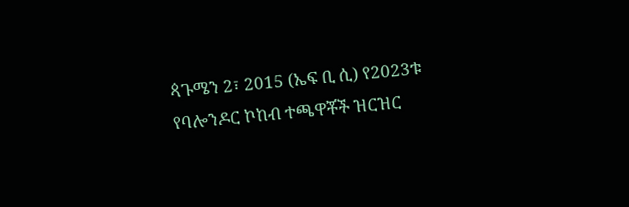ጳጉሜን 2፣ 2015 (ኤፍ ቢ ሲ) የ2023ቱ የባሎንዶር ኮከብ ተጫዋቾች ዝርዝር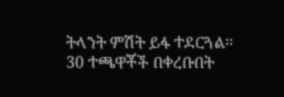ትላንት ምሽት ይፋ ተደርጓል፡፡ 30 ተጫዋቾች በቀረቡበት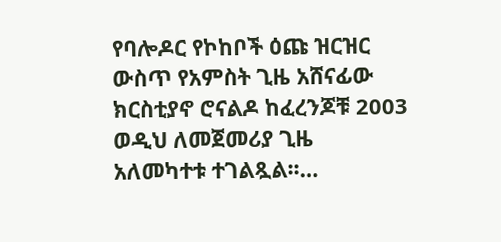የባሎዶር የኮከቦች ዕጩ ዝርዝር ውስጥ የአምስት ጊዜ አሸናፊው ክርስቲያኖ ሮናልዶ ከፈረንጆቹ 2003 ወዲህ ለመጀመሪያ ጊዜ አለመካተቱ ተገልጿል፡፡…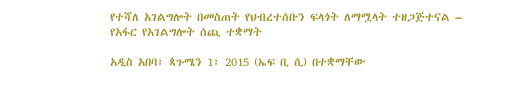የተሻለ አገልግሎት በመስጠት የህብረተሰቡን ፍላጎት ለማሟላት ተዘጋጅተናል – የአፋር የአገልግሎት ሰጪ ተቋማት

አዲስ አበባ፣ ጳጉሜን 1፣ 2015 (ኤፍ ቢ ሲ) በተቋማቸው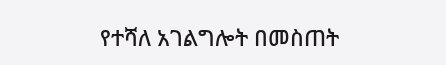የተሻለ አገልግሎት በመስጠት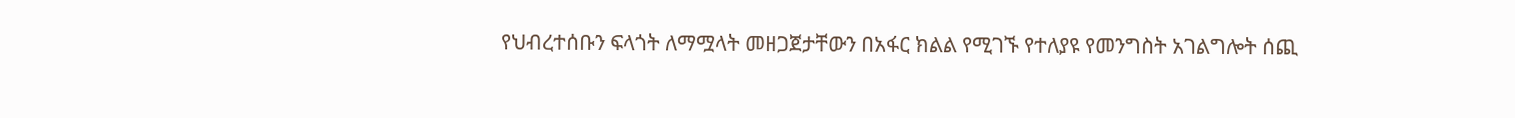የህብረተሰቡን ፍላጎት ለማሟላት መዘጋጀታቸውን በአፋር ክልል የሚገኙ የተለያዩ የመንግስት አገልግሎት ሰጪ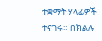ተቋማት ሃላፊዎች ተናገሩ። በክልሉ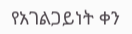የአገልጋይነት ቀን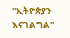"ኢትዮጵያን እናገልግል"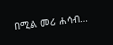በሚል መሪ ሐሳብ…